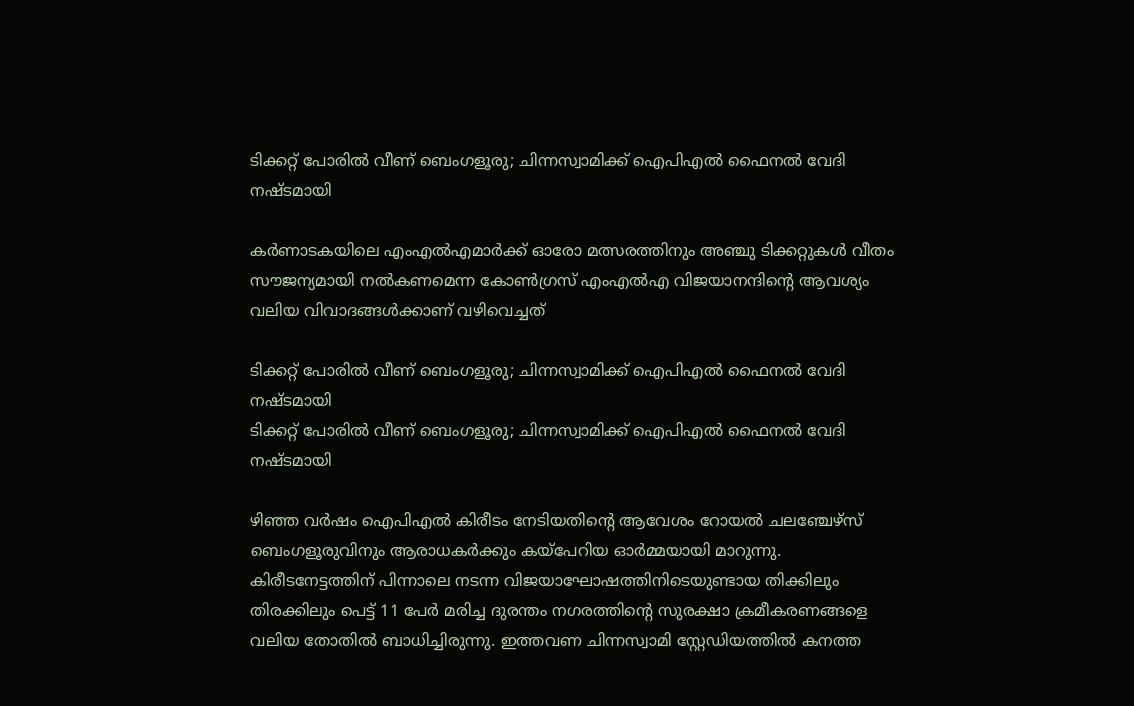ടിക്കറ്റ് പോരിൽ വീണ് ബെംഗളൂരു; ചിന്നസ്വാമിക്ക് ഐപിഎൽ ഫൈനൽ വേദി നഷ്ടമായി

കർണാടകയിലെ എംഎൽഎമാർക്ക് ഓരോ മത്സരത്തിനും അഞ്ചു ടിക്കറ്റുകൾ വീതം സൗജന്യമായി നൽകണമെന്ന കോൺഗ്രസ് എംഎൽഎ വിജയാനന്ദിന്റെ ആവശ്യം വലിയ വിവാദങ്ങൾക്കാണ് വഴിവെച്ചത്

ടിക്കറ്റ് പോരിൽ വീണ് ബെംഗളൂരു; ചിന്നസ്വാമിക്ക് ഐപിഎൽ ഫൈനൽ വേദി നഷ്ടമായി
ടിക്കറ്റ് പോരിൽ വീണ് ബെംഗളൂരു; ചിന്നസ്വാമിക്ക് ഐപിഎൽ ഫൈനൽ വേദി നഷ്ടമായി

ഴിഞ്ഞ വർഷം ഐപിഎൽ കിരീടം നേടിയതിന്റെ ആവേശം റോയൽ ചലഞ്ചേഴ്‌സ് ബെംഗളൂരുവിനും ആരാധകർക്കും കയ്പേറിയ ഓർമ്മയായി മാറുന്നു. കിരീടനേട്ടത്തിന് പിന്നാലെ നടന്ന വിജയാഘോഷത്തിനിടെയുണ്ടായ തിക്കിലും തിരക്കിലും പെട്ട് 11 പേർ മരിച്ച ദുരന്തം നഗരത്തിന്റെ സുരക്ഷാ ക്രമീകരണങ്ങളെ വലിയ തോതിൽ ബാധിച്ചിരുന്നു. ഇത്തവണ ചിന്നസ്വാമി സ്റ്റേഡിയത്തിൽ കനത്ത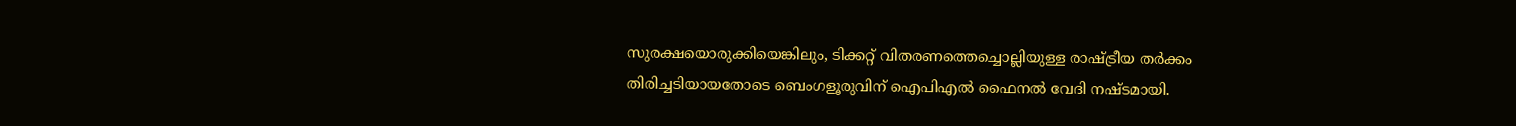സുരക്ഷയൊരുക്കിയെങ്കിലും, ടിക്കറ്റ് വിതരണത്തെച്ചൊല്ലിയുള്ള രാഷ്ട്രീയ തർക്കം തിരിച്ചടിയായതോടെ ബെംഗളൂരുവിന് ഐപിഎൽ ഫൈനൽ വേദി നഷ്ടമായി.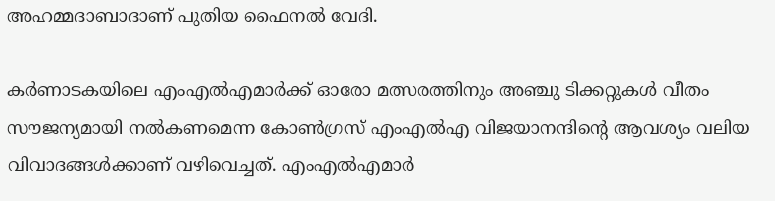അഹമ്മദാബാദാണ് പുതിയ ഫൈനൽ വേദി.

കർണാടകയിലെ എംഎൽഎമാർക്ക് ഓരോ മത്സരത്തിനും അഞ്ചു ടിക്കറ്റുകൾ വീതം സൗജന്യമായി നൽകണമെന്ന കോൺഗ്രസ് എംഎൽഎ വിജയാനന്ദിന്റെ ആവശ്യം വലിയ വിവാദങ്ങൾക്കാണ് വഴിവെച്ചത്. എംഎൽഎമാർ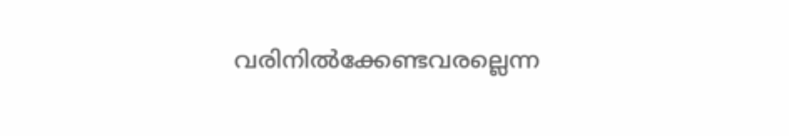വരിനിൽക്കേണ്ടവരല്ലെന്ന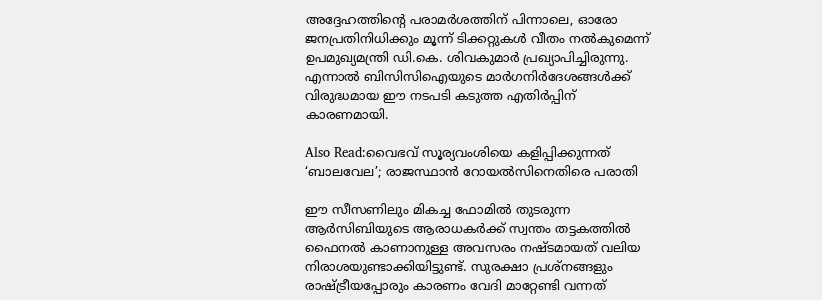അദ്ദേഹത്തിന്റെ പരാമർശത്തിന് പിന്നാലെ, ഓരോ ജനപ്രതിനിധിക്കും മൂന്ന് ടിക്കറ്റുകൾ വീതം നൽകുമെന്ന് ഉപമുഖ്യമന്ത്രി ഡി.കെ. ശിവകുമാർ പ്രഖ്യാപിച്ചിരുന്നു. എന്നാൽ ബിസിസിഐയുടെ മാർഗനിർദേശങ്ങൾക്ക് വിരുദ്ധമായ ഈ നടപടി കടുത്ത എതിർപ്പിന് കാരണമായി.

Also Read:വൈഭവ് സൂര്യവംശിയെ കളിപ്പിക്കുന്നത് ‘ബാലവേല’; രാജസ്ഥാൻ റോയൽസിനെതിരെ പരാതി

ഈ സീസണിലും മികച്ച ഫോമിൽ തുടരുന്ന ആർസിബിയുടെ ആരാധകർക്ക് സ്വന്തം തട്ടകത്തിൽ ഫൈനൽ കാണാനുള്ള അവസരം നഷ്ടമായത് വലിയ നിരാശയുണ്ടാക്കിയിട്ടുണ്ട്. സുരക്ഷാ പ്രശ്നങ്ങളും രാഷ്ട്രീയപ്പോരും കാരണം വേദി മാറ്റേണ്ടി വന്നത്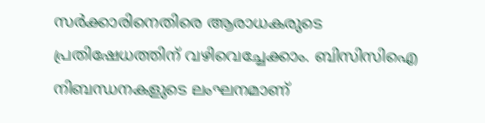സർക്കാരിനെതിരെ ആരാധകരുടെ പ്രതിഷേധത്തിന് വഴിവെച്ചേക്കാം. ബിസിസിഐ നിബന്ധനകളുടെ ലംഘനമാണ്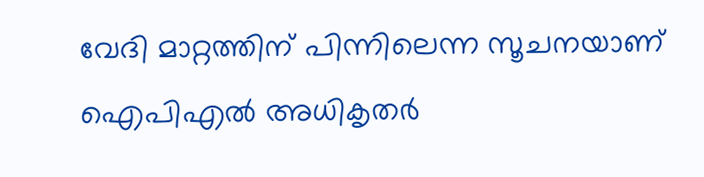വേദി മാറ്റത്തിന് പിന്നിലെന്ന സൂചനയാണ് ഐപിഎൽ അധികൃതർ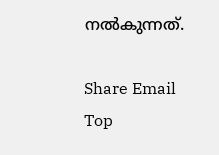നൽകുന്നത്.

Share Email
Top